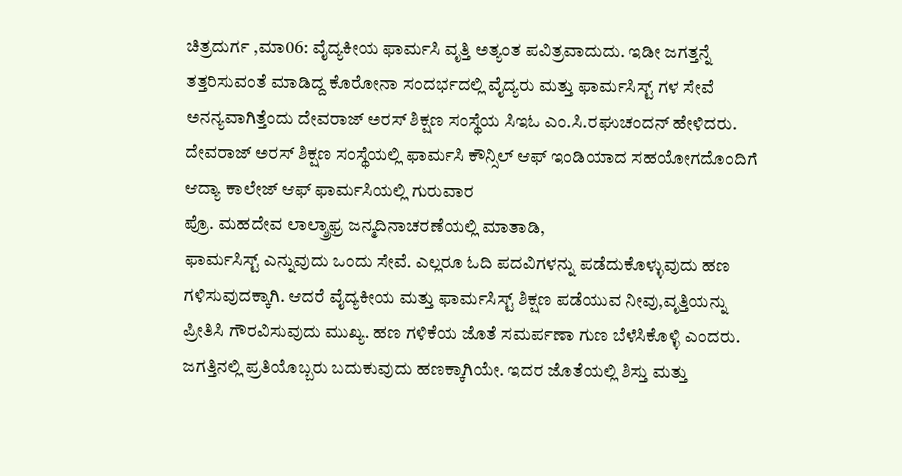ಚಿತ್ರದುರ್ಗ ,ಮಾ06: ವೈದ್ಯಕೀಯ ಫಾರ್ಮಸಿ ವೃತ್ತಿ ಅತ್ಯಂತ ಪವಿತ್ರವಾದುದು. ಇಡೀ ಜಗತ್ತನ್ನೆ ತತ್ತರಿಸುವಂತೆ ಮಾಡಿದ್ದ ಕೊರೋನಾ ಸಂದರ್ಭದಲ್ಲಿ ವೈದ್ಯರು ಮತ್ತು ಫಾರ್ಮಸಿಸ್ಟ್ ಗಳ ಸೇವೆ ಅನನ್ಯವಾಗಿತ್ತೆಂದು ದೇವರಾಜ್ ಅರಸ್ ಶಿಕ್ಷಣ ಸಂಸ್ಥೆಯ ಸಿಇಓ ಎಂ.ಸಿ.ರಘುಚಂದನ್ ಹೇಳಿದರು.
ದೇವರಾಜ್ ಅರಸ್ ಶಿಕ್ಷಣ ಸಂಸ್ಥೆಯಲ್ಲಿ ಫಾರ್ಮಸಿ ಕೌನ್ಸಿಲ್ ಆಫ್ ಇಂಡಿಯಾದ ಸಹಯೋಗದೊಂದಿಗೆ ಆದ್ಯಾ ಕಾಲೇಜ್ ಆಫ್ ಫಾರ್ಮಸಿಯಲ್ಲಿ ಗುರುವಾರ
ಪ್ರೊ. ಮಹದೇವ ಲಾಲ್ಶ್ರಾಫ್ರ ಜನ್ಮದಿನಾಚರಣೆಯಲ್ಲಿ ಮಾತಾಡಿ,
ಫಾರ್ಮಸಿಸ್ಟ್ ಎನ್ನುವುದು ಒಂದು ಸೇವೆ. ಎಲ್ಲರೂ ಓದಿ ಪದವಿಗಳನ್ನು ಪಡೆದುಕೊಳ್ಳುವುದು ಹಣ ಗಳಿಸುವುದಕ್ಕಾಗಿ. ಆದರೆ ವೈದ್ಯಕೀಯ ಮತ್ತು ಫಾರ್ಮಸಿಸ್ಟ್ ಶಿಕ್ಷಣ ಪಡೆಯುವ ನೀವು,ವೃತ್ತಿಯನ್ನು ಪ್ರೀತಿಸಿ ಗೌರವಿಸುವುದು ಮುಖ್ಯ. ಹಣ ಗಳಿಕೆಯ ಜೊತೆ ಸಮರ್ಪಣಾ ಗುಣ ಬೆಳೆಸಿಕೊಳ್ಳಿ ಎಂದರು.
ಜಗತ್ತಿನಲ್ಲಿ ಪ್ರತಿಯೊಬ್ಬರು ಬದುಕುವುದು ಹಣಕ್ಕಾಗಿಯೇ. ಇದರ ಜೊತೆಯಲ್ಲಿ ಶಿಸ್ತು ಮತ್ತು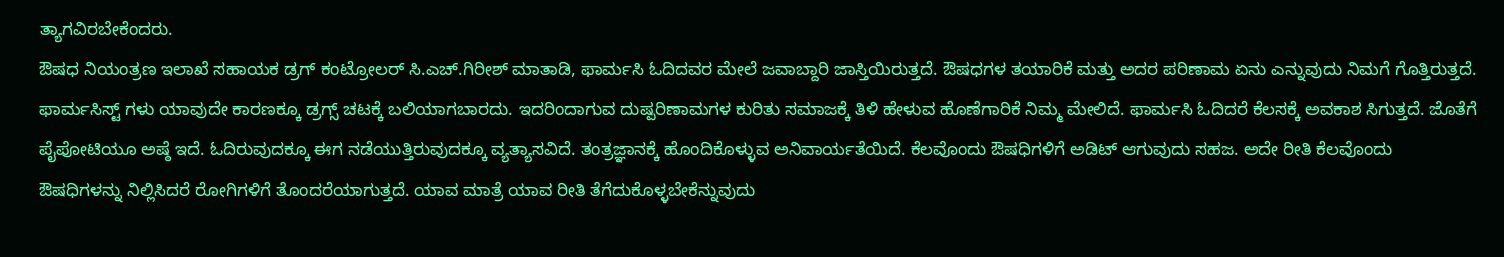ತ್ಯಾಗವಿರಬೇಕೆಂದರು.
ಔಷಧ ನಿಯಂತ್ರಣ ಇಲಾಖೆ ಸಹಾಯಕ ಡ್ರಗ್ ಕಂಟ್ರೋಲರ್ ಸಿ.ಎಚ್.ಗಿರೀಶ್ ಮಾತಾಡಿ, ಫಾರ್ಮಸಿ ಓದಿದವರ ಮೇಲೆ ಜವಾಬ್ದಾರಿ ಜಾಸ್ತಿಯಿರುತ್ತದೆ. ಔಷಧಗಳ ತಯಾರಿಕೆ ಮತ್ತು ಅದರ ಪರಿಣಾಮ ಏನು ಎನ್ನುವುದು ನಿಮಗೆ ಗೊತ್ತಿರುತ್ತದೆ. ಫಾರ್ಮಸಿಸ್ಟ್ ಗಳು ಯಾವುದೇ ಕಾರಣಕ್ಕೂ ಡ್ರಗ್ಸ್ ಚಟಕ್ಕೆ ಬಲಿಯಾಗಬಾರದು. ಇದರಿಂದಾಗುವ ದುಷ್ಪರಿಣಾಮಗಳ ಕುರಿತು ಸಮಾಜಕ್ಕೆ ತಿಳಿ ಹೇಳುವ ಹೊಣೆಗಾರಿಕೆ ನಿಮ್ಮ ಮೇಲಿದೆ. ಫಾರ್ಮಸಿ ಓದಿದರೆ ಕೆಲಸಕ್ಕೆ ಅವಕಾಶ ಸಿಗುತ್ತದೆ. ಜೊತೆಗೆ ಪೈಪೋಟಿಯೂ ಅಷ್ಠೆ ಇದೆ. ಓದಿರುವುದಕ್ಕೂ ಈಗ ನಡೆಯುತ್ತಿರುವುದಕ್ಕೂ ವ್ಯತ್ಯಾಸವಿದೆ. ತಂತ್ರಜ್ಞಾನಕ್ಕೆ ಹೊಂದಿಕೊಳ್ಳುವ ಅನಿವಾರ್ಯತೆಯಿದೆ. ಕೆಲವೊಂದು ಔಷಧಿಗಳಿಗೆ ಅಡಿಟ್ ಆಗುವುದು ಸಹಜ. ಅದೇ ರೀತಿ ಕೆಲವೊಂದು ಔಷಧಿಗಳನ್ನು ನಿಲ್ಲಿಸಿದರೆ ರೋಗಿಗಳಿಗೆ ತೊಂದರೆಯಾಗುತ್ತದೆ. ಯಾವ ಮಾತ್ರೆ ಯಾವ ರೀತಿ ತೆಗೆದುಕೊಳ್ಳಬೇಕೆನ್ನುವುದು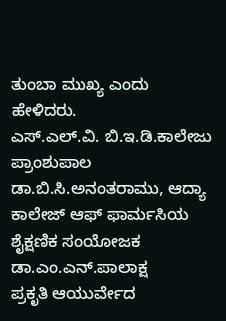ತುಂಬಾ ಮುಖ್ಯ ಎಂದು ಹೇಳಿದರು.
ಎಸ್.ಎಲ್.ವಿ. ಬಿ.ಇ.ಡಿ.ಕಾಲೇಜು ಪ್ರಾಂಶುಪಾಲ ಡಾ.ಬಿ.ಸಿ.ಅನಂತರಾಮು, ಆದ್ಯಾ ಕಾಲೇಜ್ ಆಫ್ ಫಾರ್ಮಸಿಯ ಶೈಕ್ಷಣಿಕ ಸಂಯೋಜಕ ಡಾ.ಎಂ.ಎನ್.ಪಾಲಾಕ್ಷ
ಪ್ರಕೃತಿ ಆಯುರ್ವೇದ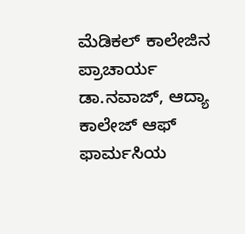ಮೆಡಿಕಲ್ ಕಾಲೇಜಿನ ಪ್ರಾಚಾರ್ಯ ಡಾ.ನವಾಜ್, ಆದ್ಯಾ ಕಾಲೇಜ್ ಆಫ್ ಫಾರ್ಮಸಿಯ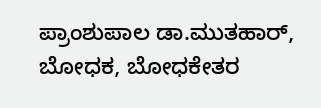ಪ್ರಾಂಶುಪಾಲ ಡಾ.ಮುತಹಾರ್, ಬೋಧಕ, ಬೋಧಕೇತರ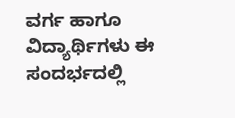ವರ್ಗ ಹಾಗೂ ವಿದ್ಯಾರ್ಥಿಗಳು ಈ ಸಂದರ್ಭದಲ್ಲಿ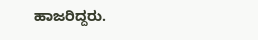ಹಾಜರಿದ್ದರು.